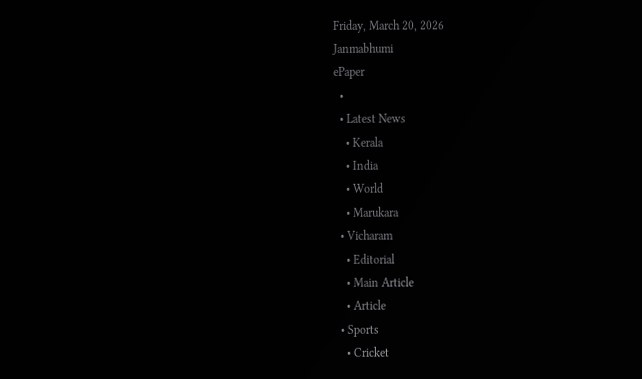Friday, March 20, 2026
Janmabhumi
ePaper
  •
  • Latest News
    • Kerala
    • India
    • World
    • Marukara
  • Vicharam
    • Editorial
    • Main Article
    • Article
  • Sports
    • Cricket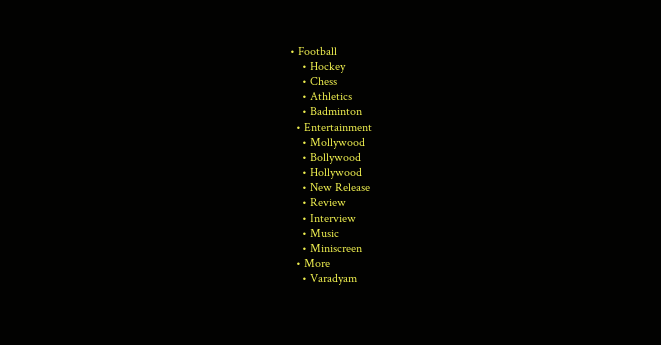• Football
    • Hockey
    • Chess
    • Athletics
    • Badminton
  • Entertainment
    • Mollywood
    • Bollywood
    • Hollywood
    • New Release
    • Review
    • Interview
    • Music
    • Miniscreen
  • More
    • Varadyam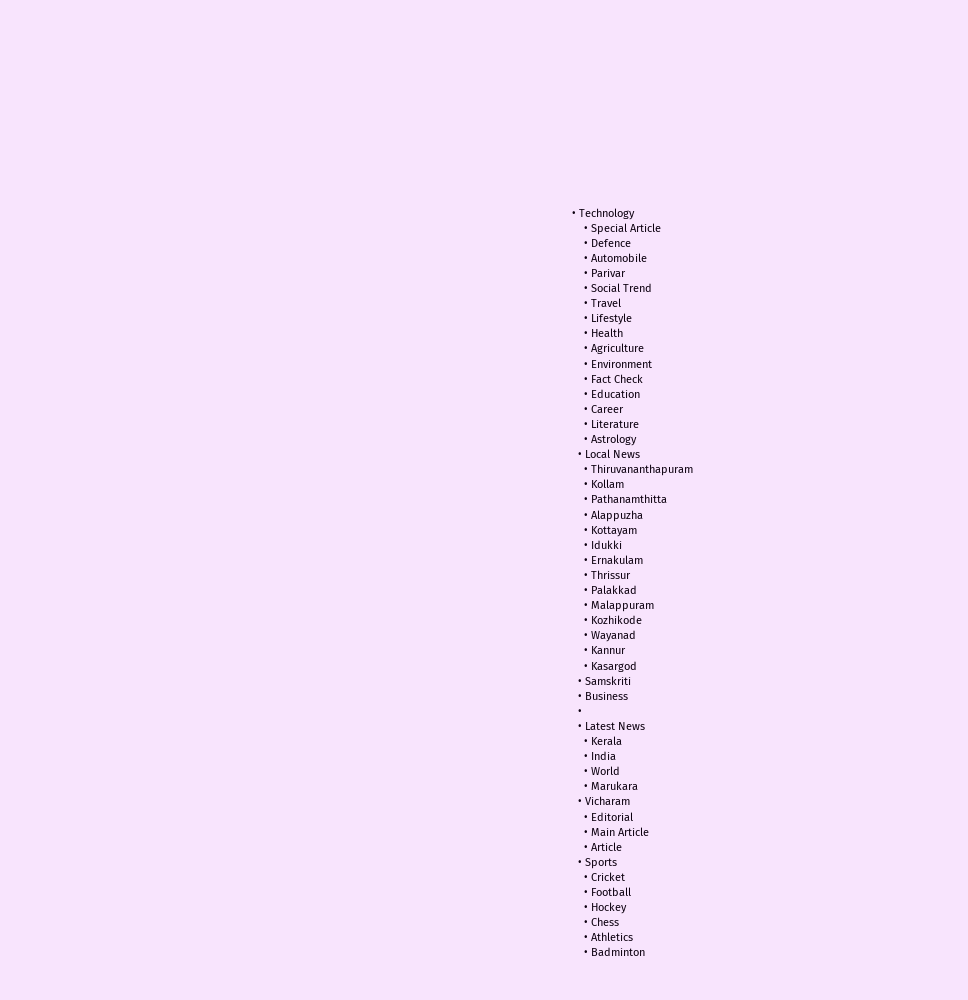• Technology
    • Special Article
    • Defence
    • Automobile
    • Parivar
    • Social Trend
    • Travel
    • Lifestyle
    • Health
    • Agriculture
    • Environment
    • Fact Check
    • Education
    • Career
    • Literature
    • Astrology
  • Local News
    • Thiruvananthapuram
    • Kollam
    • Pathanamthitta
    • Alappuzha
    • Kottayam
    • Idukki
    • Ernakulam
    • Thrissur
    • Palakkad
    • Malappuram
    • Kozhikode
    • Wayanad
    • Kannur
    • Kasargod
  • Samskriti
  • Business
  •
  • Latest News
    • Kerala
    • India
    • World
    • Marukara
  • Vicharam
    • Editorial
    • Main Article
    • Article
  • Sports
    • Cricket
    • Football
    • Hockey
    • Chess
    • Athletics
    • Badminton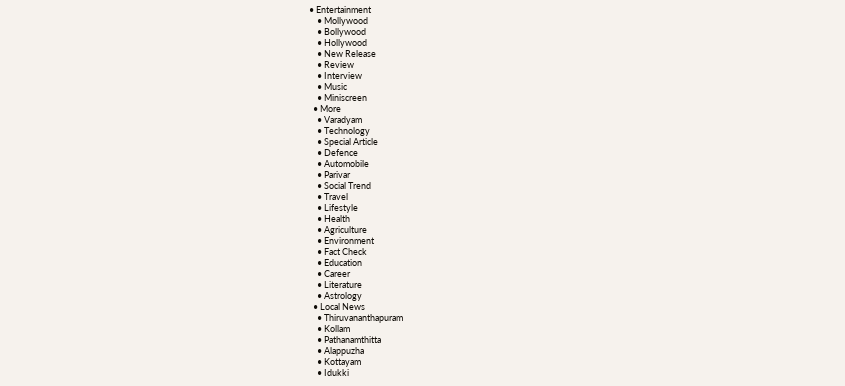• Entertainment
    • Mollywood
    • Bollywood
    • Hollywood
    • New Release
    • Review
    • Interview
    • Music
    • Miniscreen
  • More
    • Varadyam
    • Technology
    • Special Article
    • Defence
    • Automobile
    • Parivar
    • Social Trend
    • Travel
    • Lifestyle
    • Health
    • Agriculture
    • Environment
    • Fact Check
    • Education
    • Career
    • Literature
    • Astrology
  • Local News
    • Thiruvananthapuram
    • Kollam
    • Pathanamthitta
    • Alappuzha
    • Kottayam
    • Idukki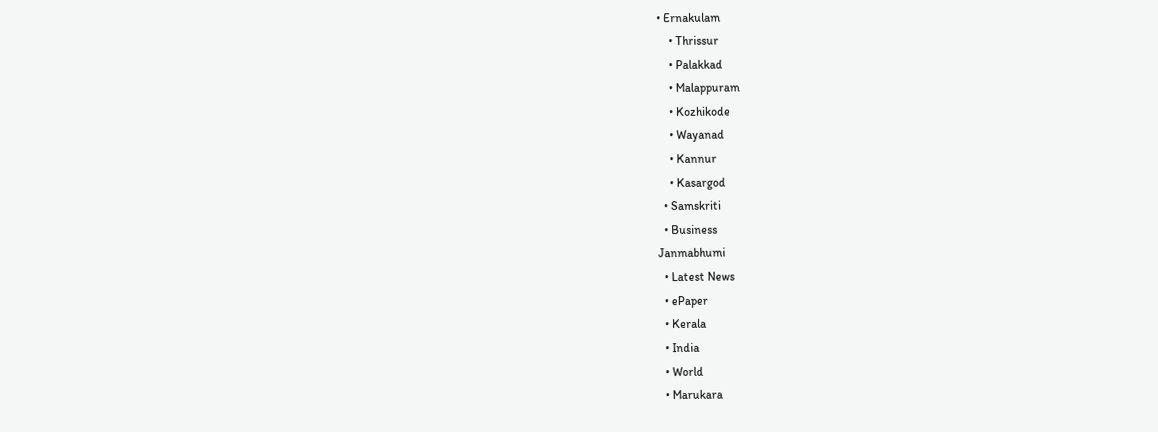• Ernakulam
    • Thrissur
    • Palakkad
    • Malappuram
    • Kozhikode
    • Wayanad
    • Kannur
    • Kasargod
  • Samskriti
  • Business
Janmabhumi
  • Latest News
  • ePaper
  • Kerala
  • India
  • World
  • Marukara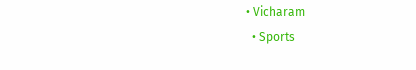• Vicharam
  • Sports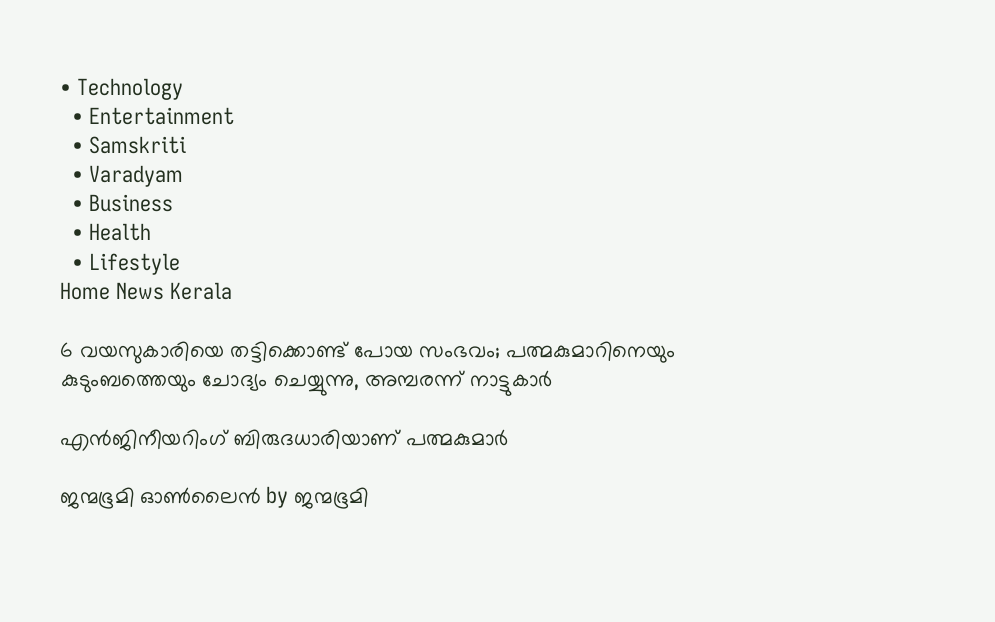• Technology
  • Entertainment
  • Samskriti
  • Varadyam
  • Business
  • Health
  • Lifestyle
Home News Kerala

6 വയസുകാരിയെ തട്ടിക്കൊണ്ട് പോയ സംഭവം; പത്മകുമാറിനെയും കുടുംബത്തെയും ചോദ്യം ചെയ്യുന്നു, അമ്പരന്ന് നാട്ടുകാര്‍

എന്‍ജിനീയറിംഗ് ബിരുദധാരിയാണ് പത്മകുമാര്‍

ജന്മഭൂമി ഓണ്‍ലൈന്‍ by ജന്മഭൂമി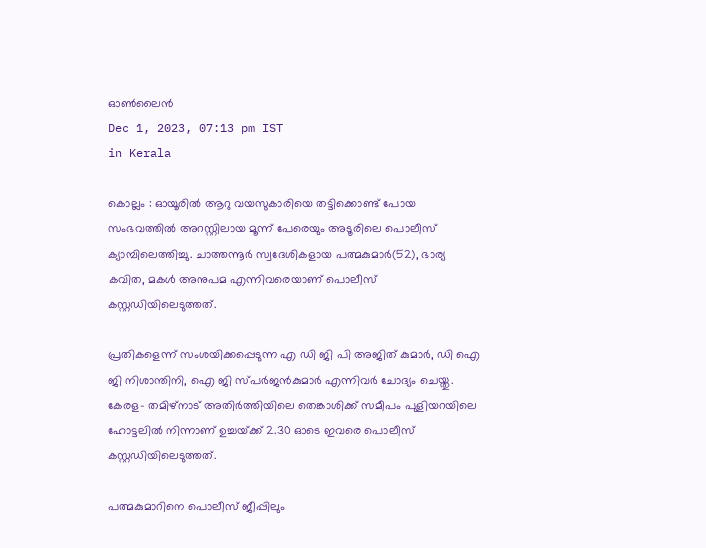ഓണ്‍ലൈന്‍
Dec 1, 2023, 07:13 pm IST
in Kerala

കൊല്ലം : ഓയൂരില്‍ ആറു വയസുകാരിയെ തട്ടിക്കൊണ്ട് പോയ സംഭവത്തില്‍ അറസ്റ്റിലായ മൂന്ന് പേരെയും അടൂരിലെ പൊലീസ് ക്യാമ്പിലെത്തിച്ചു. ചാത്തന്നൂര്‍ സ്വദേശികളായ പത്മകുമാര്‍(52), ഭാര്യ കവിത, മകള്‍ അനുപമ എന്നിവരെയാണ് പൊലീസ് കസ്റ്റഡിയിലെടുത്തത്.

പ്രതികളെന്ന് സംശയിക്കപ്പെടുന്ന എ ഡി ജി പി അജിത് കുമാര്‍, ഡി ഐ ജി നിശാന്തിനി, ഐ ജി സ്പര്‍ജന്‍കുമാര്‍ എന്നിവര്‍ ചോദ്യം ചെയ്തു. കേരള- തമിഴ്‌നാട് അതിര്‍ത്തിയിലെ തെങ്കാശിക്ക് സമീപം പുളിയറയിലെ ഹോട്ടലില്‍ നിന്നാണ് ഉച്ചയ്‌ക്ക് 2.30 ഓടെ ഇവരെ പൊലീസ് കസ്റ്റഡിയിലെടുത്തത്.

പത്മകുമാറിനെ പൊലീസ് ജീപ്പിലും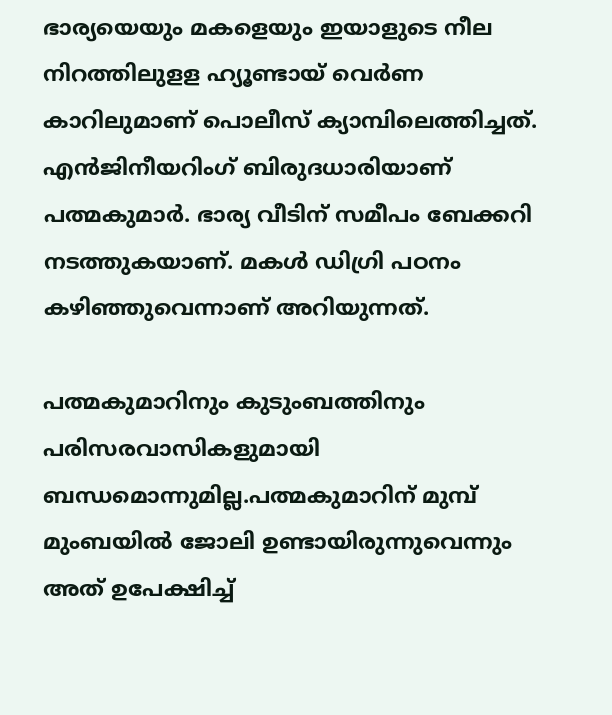ഭാര്യയെയും മകളെയും ഇയാളുടെ നീല നിറത്തിലുളള ഹ്യൂണ്ടായ് വെര്‍ണ കാറിലുമാണ് പൊലീസ് ക്യാമ്പിലെത്തിച്ചത്. എന്‍ജിനീയറിംഗ് ബിരുദധാരിയാണ് പത്മകുമാര്‍. ഭാര്യ വീടിന് സമീപം ബേക്കറി നടത്തുകയാണ്. മകള്‍ ഡിഗ്രി പഠനം കഴിഞ്ഞുവെന്നാണ് അറിയുന്നത്.

പത്മകുമാറിനും കുടുംബത്തിനും പരിസരവാസികളുമായി ബന്ധമൊന്നുമില്ല.പത്മകുമാറിന് മുമ്പ് മുംബയില്‍ ജോലി ഉണ്ടായിരുന്നുവെന്നും അത് ഉപേക്ഷിച്ച്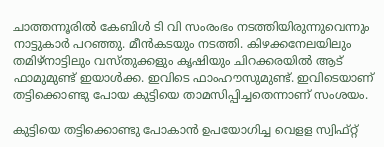ചാത്തന്നൂരില്‍ കേബിള്‍ ടി വി സംരംഭം നടത്തിയിരുന്നുവെന്നും നാട്ടുകാര്‍ പറഞ്ഞു. മീന്‍കടയും നടത്തി. കിഴക്കനേലയിലും തമിഴ്‌നാട്ടിലും വസ്തുക്കളും കൃഷിയും ചിറക്കരയില്‍ ആട് ഫാമുമുണ്ട് ഇയാള്‍ക്ക. ഇവിടെ ഫാംഹൗസുമുണ്ട്. ഇവിടെയാണ് തട്ടിക്കൊണ്ടു പോയ കുട്ടിയെ താമസിപ്പിച്ചതെന്നാണ് സംശയം.

കുട്ടിയെ തട്ടിക്കൊണ്ടു പോകാന്‍ ഉപയോഗിച്ച വെളള സ്വിഫ്റ്റ്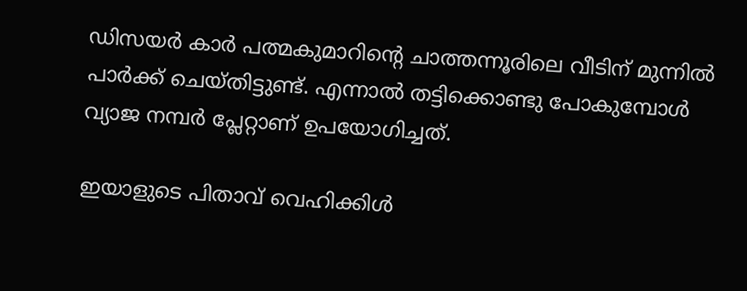ഡിസയര്‍ കാര്‍ പത്മകുമാറിന്റെ ചാത്തന്നൂരിലെ വീടിന് മുന്നില്‍ പാര്‍ക്ക് ചെയ്തിട്ടുണ്ട്. എന്നാല്‍ തട്ടിക്കൊണ്ടു പോകുമ്പോള്‍ വ്യാജ നമ്പര്‍ പ്ലേറ്റാണ് ഉപയോഗിച്ചത്.

ഇയാളുടെ പിതാവ് വെഹിക്കിള്‍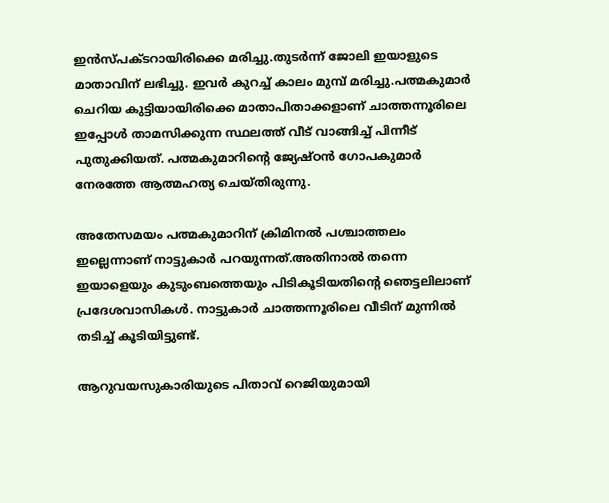ഇന്‍സ്പക്ടറായിരിക്കെ മരിച്ചു.തുടര്‍ന്ന് ജോലി ഇയാളുടെ മാതാവിന് ലഭിച്ചു. ഇവര്‍ കുറച്ച് കാലം മുമ്പ് മരിച്ചു.പത്മകുമാര്‍ ചെറിയ കുട്ടിയായിരിക്കെ മാതാപിതാക്കളാണ് ചാത്തന്നൂരിലെ ഇപ്പോള്‍ താമസിക്കുന്ന സ്ഥലത്ത് വീട് വാങ്ങിച്ച് പിന്നീട് പുതുക്കിയത്. പത്മകുമാറിന്റെ ജ്യേഷ്ഠന്‍ ഗോപകുമാര്‍ നേരത്തേ ആത്മഹത്യ ചെയ്തിരുന്നു.

അതേസമയം പത്മകുമാറിന് ക്രിമിനല്‍ പശ്ചാത്തലം ഇല്ലെന്നാണ് നാട്ടുകാര്‍ പറയുന്നത്.അതിനാല്‍ തന്നെ ഇയാളെയും കുടുംബത്തെയും പിടികൂടിയതിന്റെ ഞെട്ടലിലാണ് പ്രദേശവാസികള്‍. നാട്ടുകാര്‍ ചാത്തന്നൂരിലെ വീടിന് മുന്നില്‍ തടിച്ച് കൂടിയിട്ടുണ്ട്.

ആറുവയസുകാരിയുടെ പിതാവ് റെജിയുമായി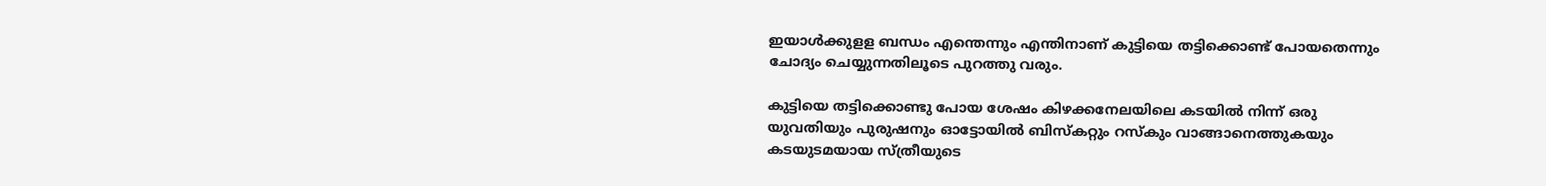ഇയാള്‍ക്കുളള ബന്ധം എന്തെന്നും എന്തിനാണ് കുട്ടിയെ തട്ടിക്കൊണ്ട് പോയതെന്നും ചോദ്യം ചെയ്യുന്നതിലൂടെ പുറത്തു വരും.

കുട്ടിയെ തട്ടിക്കൊണ്ടു പോയ ശേഷം കിഴക്കനേലയിലെ കടയില്‍ നിന്ന് ഒരു യുവതിയും പുരുഷനും ഓട്ടോയില്‍ ബിസ്‌കറ്റും റസ്‌കും വാങ്ങാനെത്തുകയും കടയുടമയായ സ്ത്രീയുടെ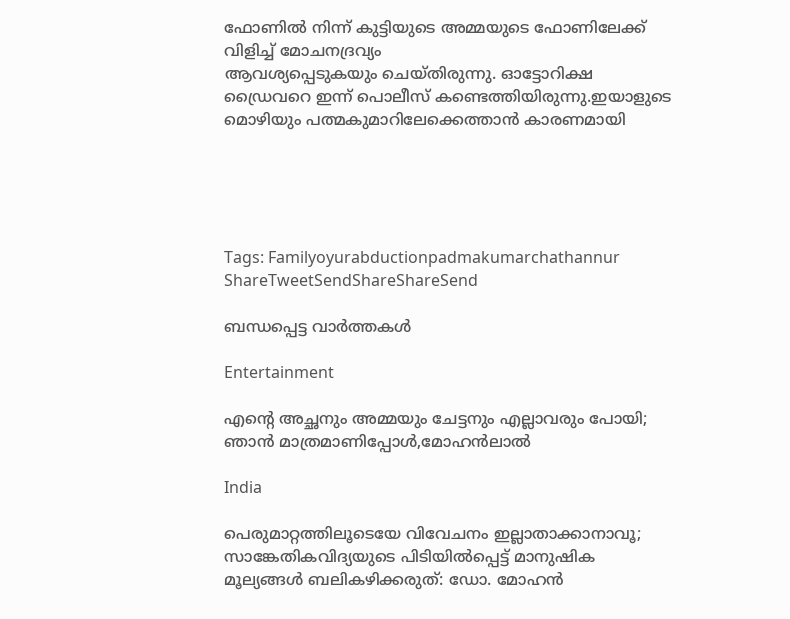ഫോണില്‍ നിന്ന് കുട്ടിയുടെ അമ്മയുടെ ഫോണിലേക്ക് വിളിച്ച് മോചനദ്രവ്യം
ആവശ്യപ്പെടുകയും ചെയ്തിരുന്നു. ഓട്ടോറിക്ഷ ഡ്രൈവറെ ഇന്ന് പൊലീസ് കണ്ടെത്തിയിരുന്നു.ഇയാളുടെ മൊഴിയും പത്മകുമാറിലേക്കെത്താന്‍ കാരണമായി





Tags: Familyoyurabductionpadmakumarchathannur
ShareTweetSendShareShareSend

ബന്ധപ്പെട്ട വാര്‍ത്തകള്‍

Entertainment

എന്റെ അച്ഛനും അമ്മയും ചേട്ടനും എല്ലാവരും പോയി; ഞാൻ മാത്രമാണിപ്പോൾ,മോഹൻലാൽ

India

പെരുമാറ്റത്തിലൂടെയേ വിവേചനം ഇല്ലാതാക്കാനാവൂ; സാങ്കേതികവിദ്യയുടെ പിടിയില്‍പ്പെട്ട് മാനുഷിക മൂല്യങ്ങള്‍ ബലികഴിക്കരുത്: ഡോ. മോഹന്‍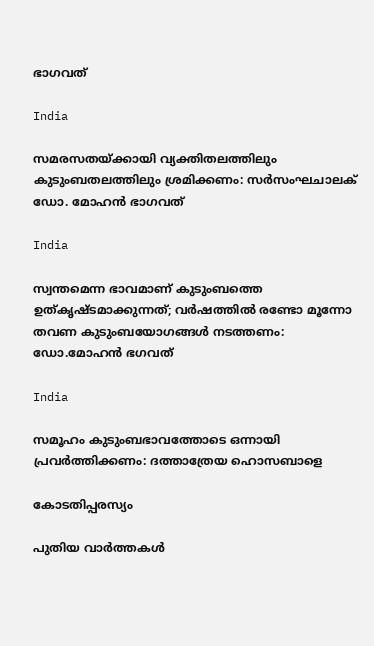ഭാഗവത്

India

സമരസതയ്‌ക്കായി വ്യക്തിതലത്തിലും കുടുംബതലത്തിലും ശ്രമിക്കണം: സര്‍സംഘചാലക് ഡോ. മോഹന്‍ ഭാഗവത്

India

സ്വന്തമെന്ന ഭാവമാണ് കുടുംബത്തെ ഉത്കൃഷ്ടമാക്കുന്നത്; വര്‍ഷത്തില്‍ രണ്ടോ മൂന്നോ തവണ കുടുംബയോഗങ്ങള്‍ നടത്തണം: ഡോ.മോഹന്‍ ഭഗവത്

India

സമൂഹം കുടുംബഭാവത്തോടെ ഒന്നായി പ്രവര്‍ത്തിക്കണം: ദത്താത്രേയ ഹൊസബാളെ

കോടതിപ്പരസ്യം

പുതിയ വാര്‍ത്തകള്‍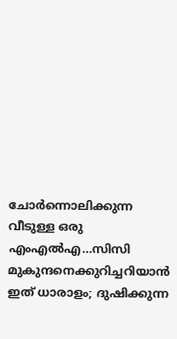ചോര്‍ന്നൊലിക്കുന്ന വീടുള്ള ഒരു എംഎല്‍എ…സിസി മുകുന്ദനെക്കുറിച്ചറിയാന്‍ ഇത് ധാരാളം; ദുഷിക്കുന്ന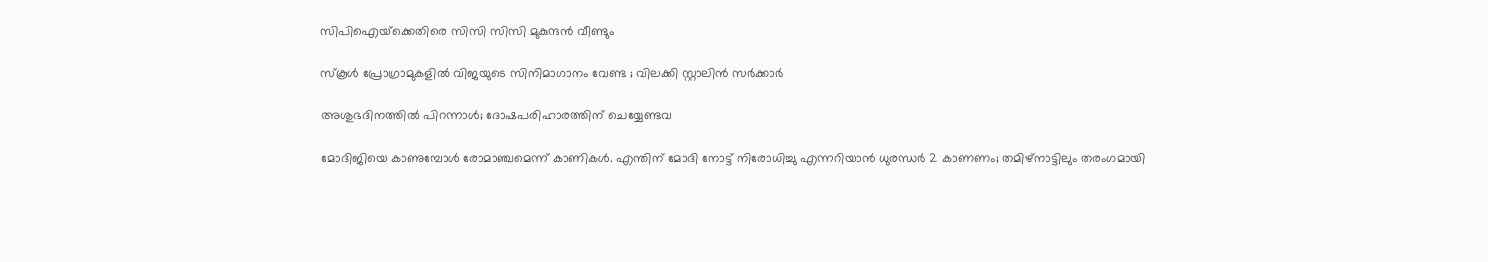സിപിഐയ്‌ക്കെതിരെ സിസി സിസി മുകുന്ദന്‍ വീണ്ടും

സ്കൂൾ പ്രോഗ്രാമുകളിൽ വിജയുടെ സിനിമാഗാനം വേണ്ട ; വിലക്കി സ്റ്റാലിൻ സർക്കാർ

അശുഭദിനത്തിൽ പിറന്നാൾ; ദോഷപരിഹാരത്തിന് ചെയ്യേണ്ടവ

മോദിജിയെ കാണുമ്പോള്‍ രോമാഞ്ചമെന്ന് കാണികള്‍. എന്തിന് മോദി നോട്ട് നിരോധിച്ചു എന്നറിയാന്‍ ധുരന്ധര്‍ 2 കാണണം; തമിഴ്നാട്ടിലും തരംഗമായി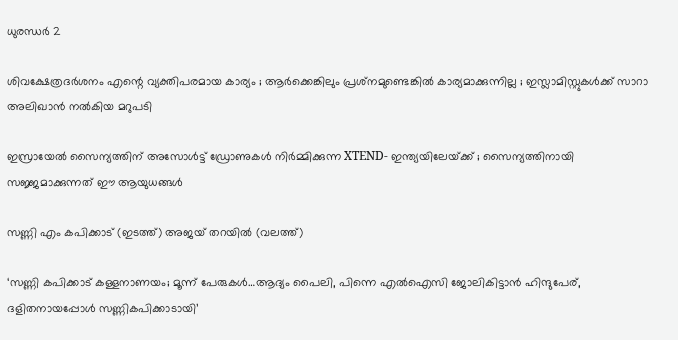ധുരന്ധര്‍ 2

ശിവക്ഷേത്രദർശനം എന്റെ വ്യക്തിപരമായ കാര്യം ; ആർക്കെങ്കിലും പ്രശ്‌നമുണ്ടെങ്കിൽ കാര്യമാക്കുന്നില്ല ; ഇസ്ലാമിസ്റ്റുകൾക്ക് സാറാ അലിഖാൻ നൽകിയ മറുപടി

ഇസ്രായേൽ സൈന്യത്തിന് അസോൾട്ട് ഡ്രോണുകൾ നിർമ്മിക്കുന്ന XTEND- ഇന്ത്യയിലേയ്‌ക്ക് ; സൈന്യത്തിനായി സജ്ജമാക്കുന്നത് ഈ ആയുധങ്ങൾ

സണ്ണി എം കപിക്കാട് (ഇടത്ത്) അജയ് തറയില്‍ (വലത്ത്)

‘സണ്ണി കപിക്കാട് കള്ളനാണയം; മൂന്ന് പേരുകള്‍…ആദ്യം പൈലി, പിന്നെ എല്‍ഐസി ജോലികിട്ടാന്‍ ഹിന്ദുപേര്, ദളിതനായപ്പോള്‍ സണ്ണികപിക്കാടായി’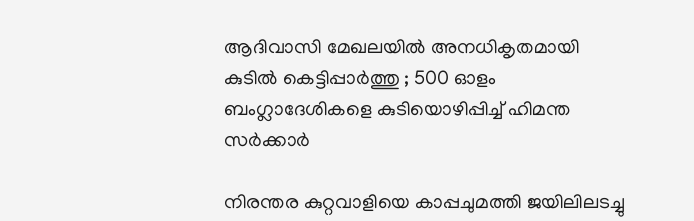ആദിവാസി മേഖലയിൽ അനധികൃതമായി കുടിൽ കെട്ടിപ്പാർത്തു ; 500 ഓളം ബംഗ്ലാദേശികളെ കുടിയൊഴിപ്പിച്ച് ഹിമന്ത സർക്കാർ

നിരന്തര കുറ്റവാളിയെ കാപ്പചുമത്തി ജയിലിലടച്ചു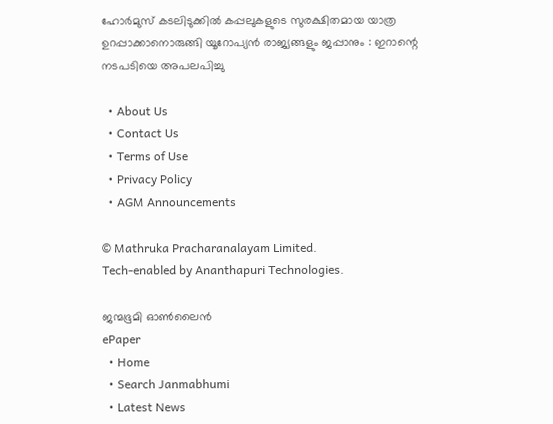ഹോർമുസ് കടലിടുക്കിൽ കപ്പലുകളുടെ സുരക്ഷിതമായ യാത്ര ഉറപ്പാക്കാനൊരുങ്ങി യൂറോപ്യൻ രാജ്യങ്ങളും ജപ്പാനും : ഇറാന്റെ നടപടിയെ അപലപിച്ചു

  • About Us
  • Contact Us
  • Terms of Use
  • Privacy Policy
  • AGM Announcements

© Mathruka Pracharanalayam Limited.
Tech-enabled by Ananthapuri Technologies.

ജന്മഭൂമി ഓണ്‍ലൈന്‍
ePaper
  • Home
  • Search Janmabhumi
  • Latest News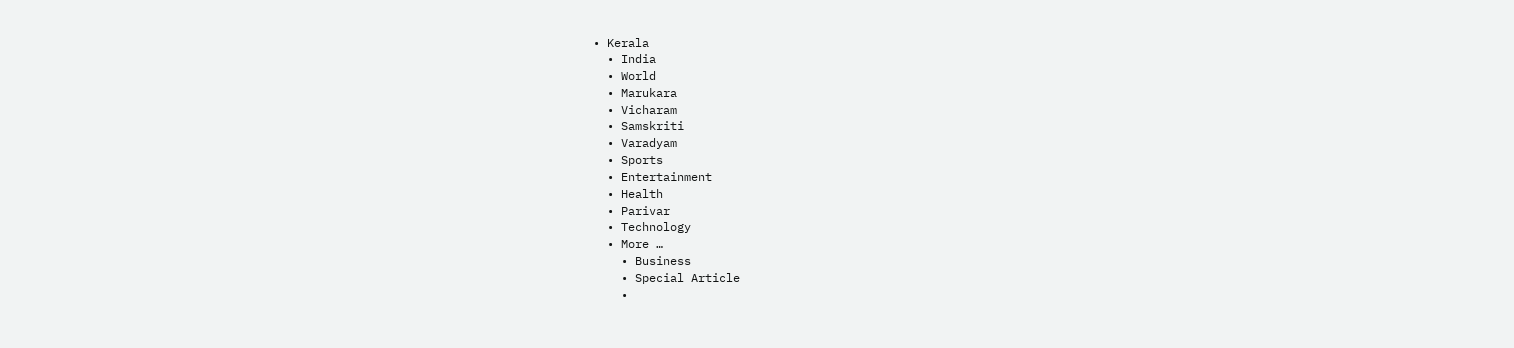• Kerala
  • India
  • World
  • Marukara
  • Vicharam
  • Samskriti
  • Varadyam
  • Sports
  • Entertainment
  • Health
  • Parivar
  • Technology
  • More …
    • Business
    • Special Article
    •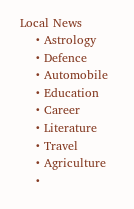Local News
    • Astrology
    • Defence
    • Automobile
    • Education
    • Career
    • Literature
    • Travel
    • Agriculture
    •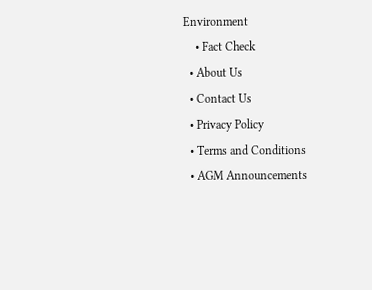Environment
    • Fact Check
  • About Us
  • Contact Us
  • Privacy Policy
  • Terms and Conditions
  • AGM Announcements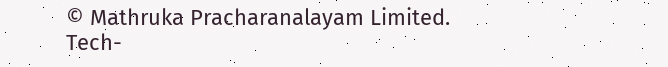© Mathruka Pracharanalayam Limited.
Tech-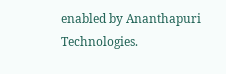enabled by Ananthapuri Technologies.